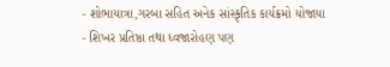- શોભાયાત્રા,ગરબા સહિત અનેક સાંસ્કૃતિક કાર્યક્રમો યોજાયા
- શિખર પ્રતિષ્ઠા તથા ધ્વજારોહણ પણ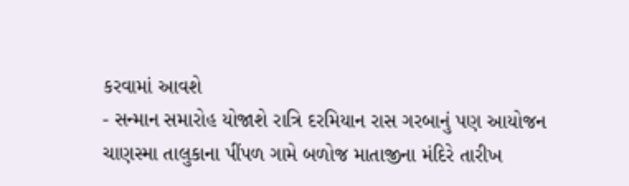કરવામાં આવશે
- સન્માન સમારોહ યોજાશે રાત્રિ દરમિયાન રાસ ગરબાનું પણ આયોજન
ચાણસ્મા તાલુકાના પીંપળ ગામે બળોજ માતાજીના મંદિરે તારીખ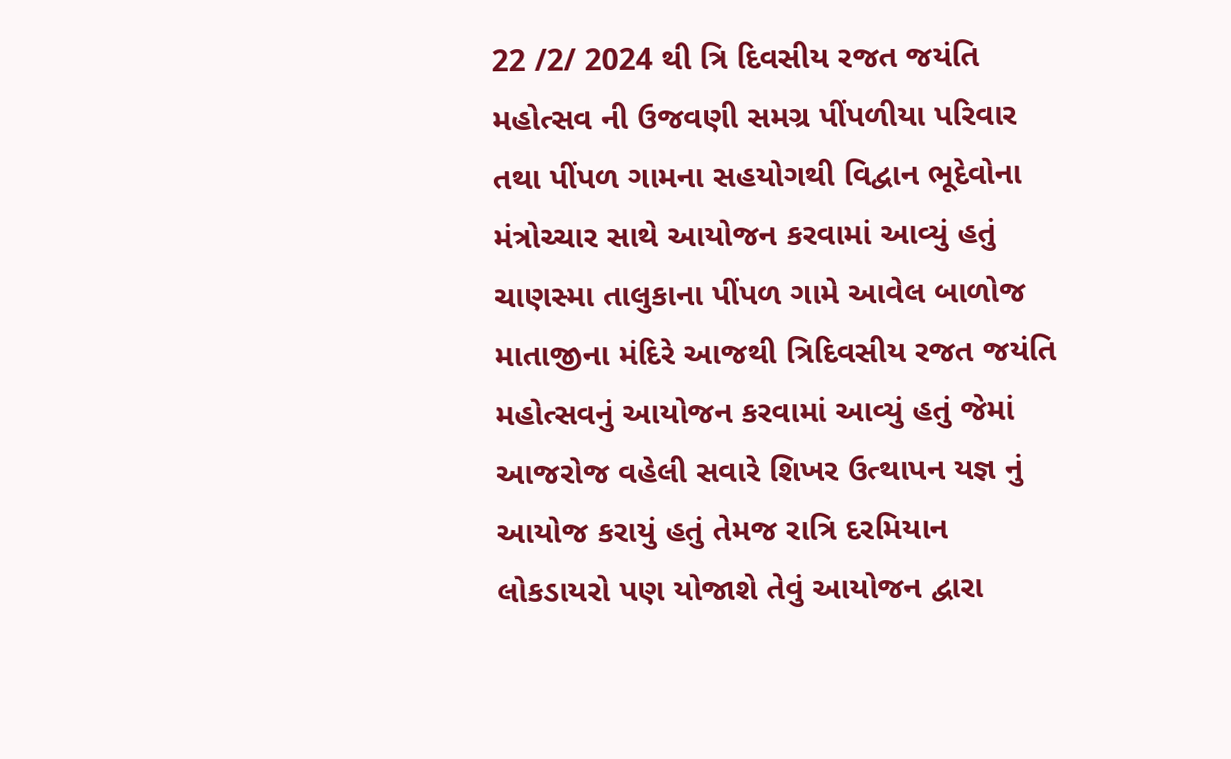22 /2/ 2024 થી ત્રિ દિવસીય રજત જયંતિ મહોત્સવ ની ઉજવણી સમગ્ર પીંપળીયા પરિવાર તથા પીંપળ ગામના સહયોગથી વિદ્વાન ભૂદેવોના મંત્રોચ્ચાર સાથે આયોજન કરવામાં આવ્યું હતું ચાણસ્મા તાલુકાના પીંપળ ગામે આવેલ બાળોજ માતાજીના મંદિરે આજથી ત્રિદિવસીય રજત જયંતિ મહોત્સવનું આયોજન કરવામાં આવ્યું હતું જેમાં આજરોજ વહેલી સવારે શિખર ઉત્થાપન યજ્ઞ નું આયોજ કરાયું હતું તેમજ રાત્રિ દરમિયાન લોકડાયરો પણ યોજાશે તેવું આયોજન દ્વારા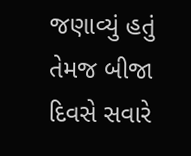જણાવ્યું હતું તેમજ બીજા દિવસે સવારે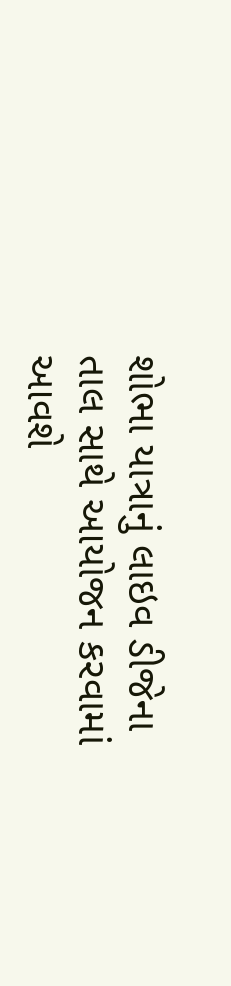શોભા યાત્રાનું લાઇવ ડીજેના તાલ સાથે આયોજન કરવામાં આવશે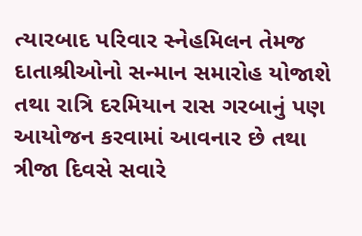ત્યારબાદ પરિવાર સ્નેહમિલન તેમજ દાતાશ્રીઓનો સન્માન સમારોહ યોજાશે તથા રાત્રિ દરમિયાન રાસ ગરબાનું પણ આયોજન કરવામાં આવનાર છે તથા ત્રીજા દિવસે સવારે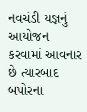નવચંડી યજ્ઞનું આયોજન કરવામાં આવનાર છે ત્યારબાદ બપોરના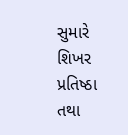સુમારે શિખર પ્રતિષ્ઠા તથા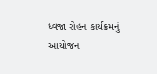ધ્વજા રોહન કાર્યક્રમનું આયોજન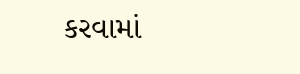કરવામાં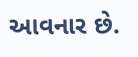આવનાર છે.